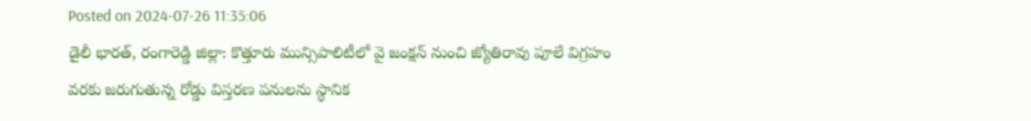Posted on 2024-07-26 11:35:06
డైలీ భారత్, రంగారెడ్డి జిల్లా: కొత్తూరు మున్సిపాలిటీలో వై జంక్షన్ నుంచి జ్యోతిరావు పూలే విగ్రహం వరకు జరుగుతున్న రోడ్డు విస్తరణ పనులను స్థానిక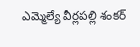ఎమ్మెల్యే వీర్లపల్లి శంకర్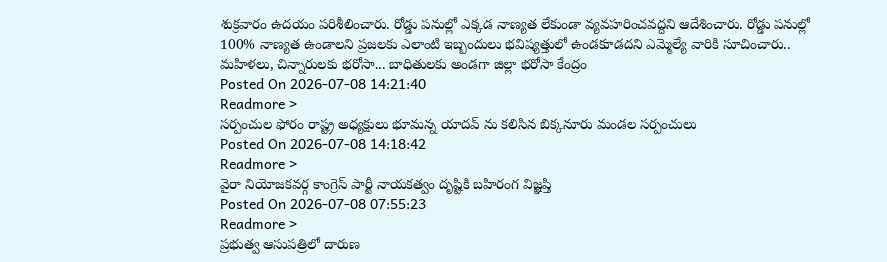శుక్రవారం ఉదయం పరిశీలించారు. రోడ్డు పనుల్లో ఎక్కడ నాణ్యత లేకుండా వ్యవహరించవద్దని ఆదేశించారు. రోడ్డు పనుల్లో 100% నాణ్యత ఉండాలని ప్రజలకు ఎలాంటి ఇబ్బందులు భవిష్యత్తులో ఉండకూడదని ఎమ్మెల్యే వారికి సూచించారు..
మహిళలు, చిన్నారులకు భరోసా... బాధితులకు అండగా జిల్లా భరోసా కేంద్రం
Posted On 2026-07-08 14:21:40
Readmore >
సర్పంచుల ఫోరం రాష్ట్ర అధ్యక్షులు భూమన్న యాదవ్ ను కలిసిన బిక్కనూరు మండల సర్పంచులు
Posted On 2026-07-08 14:18:42
Readmore >
వైరా నియోజకవర్గ కాంగ్రెస్ పార్టీ నాయకత్వం దృష్టికి బహిరంగ విజ్ఞప్తి
Posted On 2026-07-08 07:55:23
Readmore >
ప్రభుత్వ ఆసుపత్రిలో దారుణ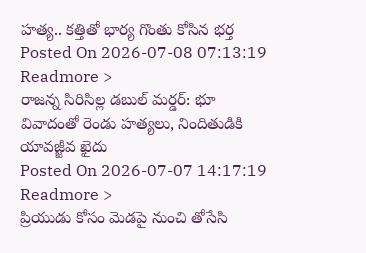హత్య.. కత్తితో భార్య గొంతు కోసిన భర్త
Posted On 2026-07-08 07:13:19
Readmore >
రాజన్న సిరిసిల్ల డబుల్ మర్డర్: భూ వివాదంతో రెండు హత్యలు, నిందితుడికి యావజ్జీవ ఖైదు
Posted On 2026-07-07 14:17:19
Readmore >
ప్రియుడు కోసం మెడపై నుంచి తోసేసి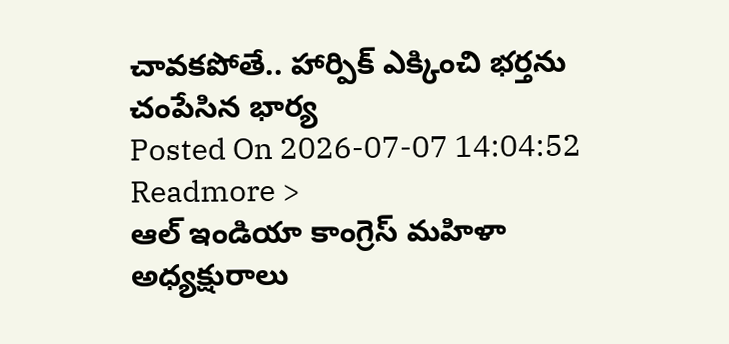చావకపోతే.. హార్పిక్ ఎక్కించి భర్తను చంపేసిన భార్య
Posted On 2026-07-07 14:04:52
Readmore >
ఆల్ ఇండియా కాంగ్రెస్ మహిళా అధ్యక్షురాలు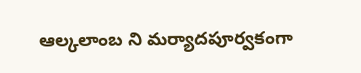ఆల్కలాంబ ని మర్యాదపూర్వకంగా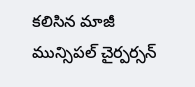కలిసిన మాజీ మున్సిపల్ చైర్పర్సన్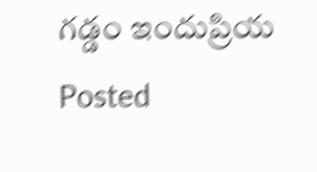గడ్డం ఇందుప్రియ
Posted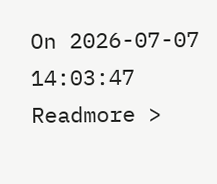On 2026-07-07 14:03:47
Readmore >